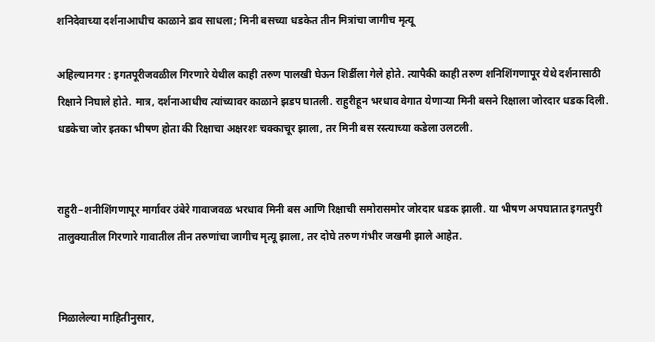शनिदेवाच्या दर्शनाआधीच काळाने डाव साधला; मिनी बसच्या धडकेत तीन मित्रांचा जागीच मृत्यू

अहिल्यानगर : इगतपूरीजवळील गिरणारे येथील काही तरुण पालखी घेऊन शिर्डीला गेले होते. त्यापैकी काही तरुण शनिशिंगणापूर येथे दर्शनासाठी रिक्षाने निघाले होते. मात्र, दर्शनाआधीच त्यांच्यावर काळाने झडप घातली. राहुरीहून भरधाव वेगात येणाऱ्या मिनी बसने रिक्षाला जोरदार धडक दिली. धडकेचा जोर इतका भीषण होता की रिक्षाचा अक्षरशः चक्काचूर झाला, तर मिनी बस रस्त्याच्या कडेला उलटली.


राहुरी–शनीशिंगणापूर मार्गावर उंबेरे गावाजवळ भरधाव मिनी बस आणि रिक्षाची समोरासमोर जोरदार धडक झाली. या भीषण अपघातात इगतपुरी तालुक्यातील गिरणारे गावातील तीन तरुणांचा जागीच मृत्यू झाला, तर दोघे तरुण गंभीर जखमी झाले आहेत.


मिळालेल्या माहितीनुसार,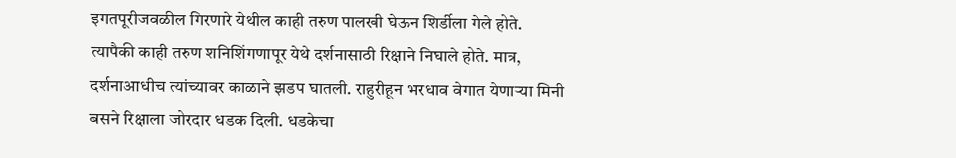इगतपूरीजवळील गिरणारे येथील काही तरुण पालखी घेऊन शिर्डीला गेले होते. त्यापैकी काही तरुण शनिशिंगणापूर येथे दर्शनासाठी रिक्षाने निघाले होते. मात्र, दर्शनाआधीच त्यांच्यावर काळाने झडप घातली. राहुरीहून भरधाव वेगात येणाऱ्या मिनी बसने रिक्षाला जोरदार धडक दिली. धडकेचा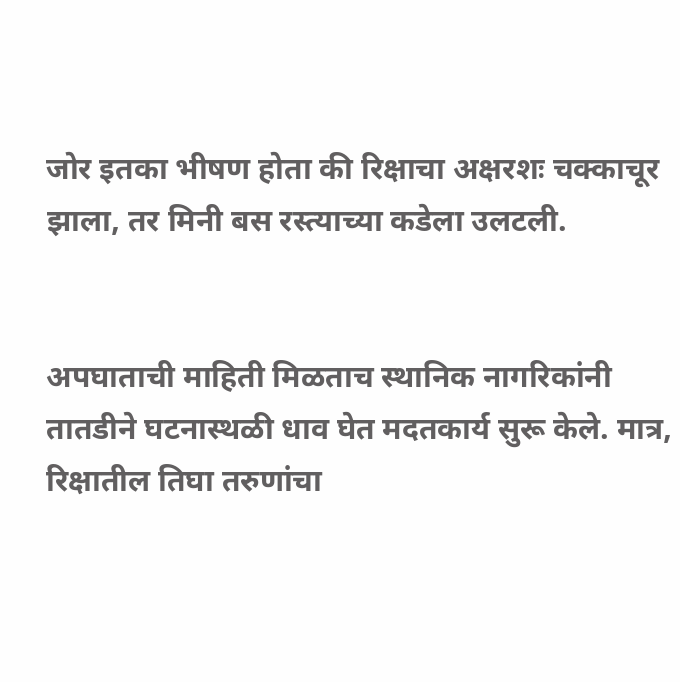जोर इतका भीषण होता की रिक्षाचा अक्षरशः चक्काचूर झाला, तर मिनी बस रस्त्याच्या कडेला उलटली.


अपघाताची माहिती मिळताच स्थानिक नागरिकांनी तातडीने घटनास्थळी धाव घेत मदतकार्य सुरू केले. मात्र, रिक्षातील तिघा तरुणांचा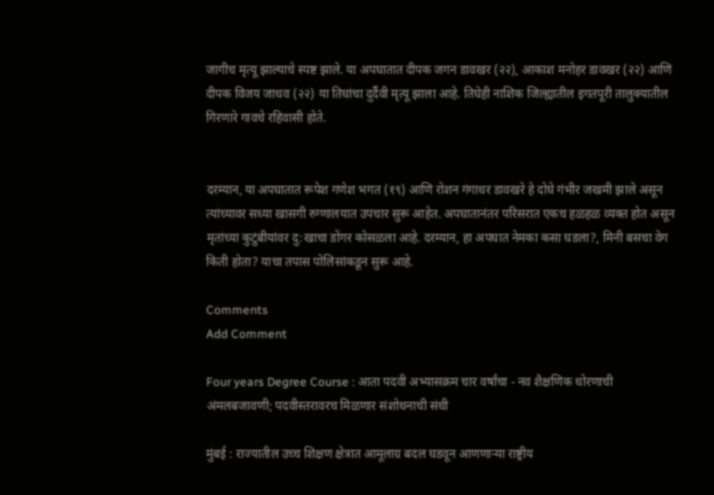जागीच मृत्यू झाल्याचे स्पष्ट झाले. या अपघातात दीपक जगन डावखर (२२), आकाश मनोहर डावखर (२२) आणि दीपक विजय जाधव (२२) या तिघांचा दुर्दैवी मृत्यू झाला आहे. तिघेही नाशिक जिल्ह्यातील इगतपूरी तालुक्यातील गिरणारे गावचे रहिवासी होते.


दरम्यान, या अपघातात रूपेश गणेश भगत (१९) आणि रोशन गंगाधर डावखरे हे दोघे गंभीर जखमी झाले असून त्यांच्यावर सध्या खासगी रुग्णालयात उपचार सुरू आहेत. अपघातानंतर परिसरात एकच हळहळ व्यक्त होत असून मृतांच्या कुटुंबीयांवर दु:खाचा डोंगर कोसळला आहे. दरम्यान, हा अपघात नेमका कसा घडला?, मिनी बसचा वेग किती होता? याचा तपास पोलिसांकडून सुरू आहे.

Comments
Add Comment

Four years Degree Course : आता पदवी अभ्यासक्रम चार वर्षांचा - नव शैक्षणिक धोरणाची अंमलबजावणी; पदवीस्तरावरच मिळणार संशोधनाची संधी

मुंबई : राज्यातील उच्च शिक्षण क्षेत्रात आमूलाग्र बदल घडवून आणणाऱ्या राष्ट्रीय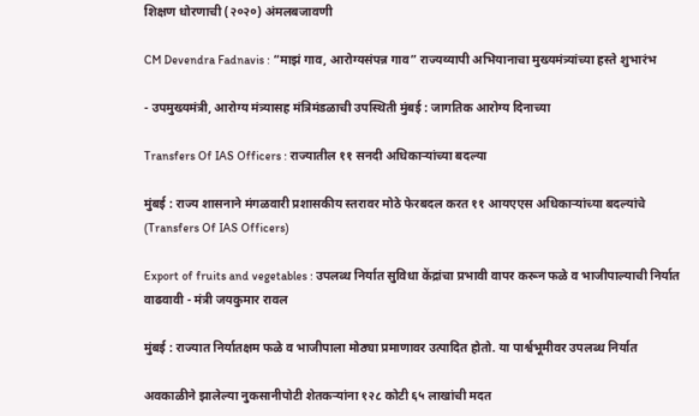शिक्षण धोरणाची (२०२०) अंमलबजावणी

CM Devendra Fadnavis : “माझं गाव, आरोग्यसंपन्न गाव” राज्यव्यापी अभियानाचा मुख्यमंत्र्यांच्या हस्ते शुभारंभ

- उपमुख्यमंत्री, आरोग्य मंत्र्यासह मंत्रिमंडळाची उपस्थिती मुंबई : जागतिक आरोग्य दिनाच्या

Transfers Of IAS Officers : राज्यातील ११ सनदी अधिकाऱ्यांच्या बदल्या

मुंबई : राज्य शासनाने मंगळवारी प्रशासकीय स्तरावर मोठे फेरबदल करत ११ आयएएस अधिकाऱ्यांच्या बदल्यांचे (Transfers Of IAS Officers)

Export of fruits and vegetables : उपलब्ध निर्यात सुविधा केंद्रांचा प्रभावी वापर करून फळे व भाजीपाल्याची निर्यात वाढवावी - मंत्री जयकुमार रावल

मुंबई : राज्यात निर्यातक्षम फळे व भाजीपाला मोठ्या प्रमाणावर उत्पादित होतो. या पार्श्वभूमीवर उपलब्ध निर्यात

अवकाळीने झालेल्या नुकसानीपोटी शेतकऱ्यांना १२८ कोटी ६५ लाखांची मदत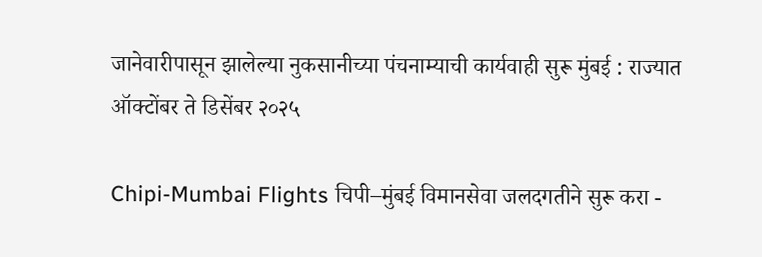जानेवारीपासून झालेल्या नुकसानीच्या पंचनाम्याची कार्यवाही सुरू मुंबई : राज्यात ऑक्टोंबर ते डिसेंबर २०२५

Chipi-Mumbai Flights चिपी–मुंबई विमानसेवा जलदगतीने सुरू करा -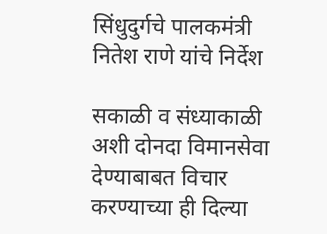सिंधुदुर्गचे पालकमंत्री नितेश राणे यांचे निर्देश

सकाळी व संध्याकाळी अशी दोनदा विमानसेवा देण्याबाबत विचार करण्याच्या ही दिल्या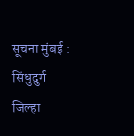सूचना मुंबई : सिंधुदुर्ग जिल्हा